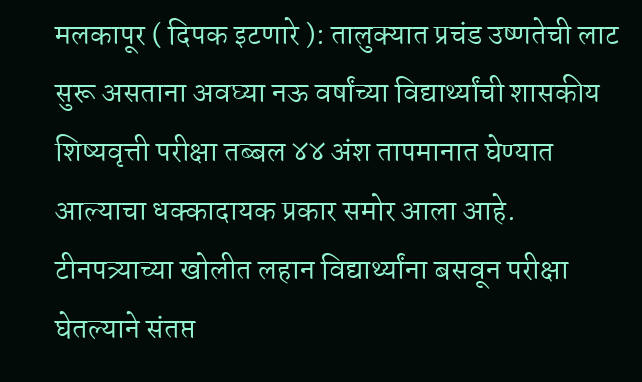मलकापूर ( दिपक इटणारे ): तालुक्यात प्रचंड उष्णतेची लाट सुरू असताना अवघ्या नऊ वर्षांच्या विद्यार्थ्यांची शासकीय शिष्यवृत्ती परीक्षा तब्बल ४४ अंश तापमानात घेण्यात आल्याचा धक्कादायक प्रकार समोर आला आहे. टीनपत्र्याच्या खोलीत लहान विद्यार्थ्यांना बसवून परीक्षा घेतल्याने संतप्त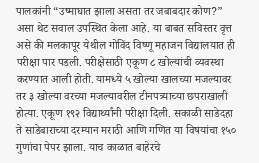पालकांनी “उष्माघात झाला असता तर जबाबदार कोण?” असा थेट सवाल उपस्थित केला आहे. या बाबत सविस्तर वृत्त असे की मलकापूर येथील गोविंद विष्णू महाजन विद्यालयात ही परीक्षा पार पडली. परीक्षेसाठी एकूण ८ खोल्यांची व्यवस्था करण्यात आली होती. यामध्ये ५ खोल्या खालच्या मजल्यावर तर ३ खोल्या वरच्या मजल्यावरील टीनपत्र्याच्या छपराखाली होत्या. एकूण १९२ विद्यार्थ्यांनी परीक्षा दिली. सकाळी साडेदहा ते साडेबाराच्या दरम्यान मराठी आणि गणित या विषयांचा १५० गुणांचा पेपर झाला. याच काळात बाहेरचे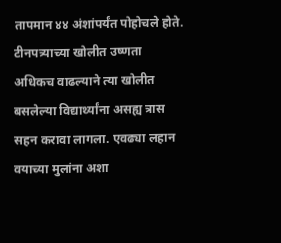तापमान ४४ अंशांपर्यंत पोहोचले होते. टीनपत्र्याच्या खोलीत उष्णता अधिकच वाढल्याने त्या खोलीत बसलेल्या विद्यार्थ्यांना असह्य त्रास सहन करावा लागला. एवढ्या लहान वयाच्या मुलांना अशा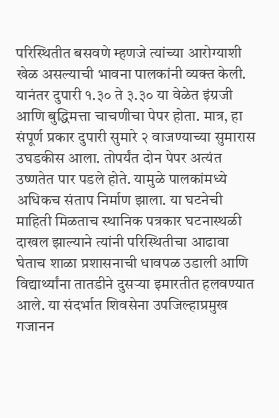परिस्थितीत बसवणे म्हणजे त्यांच्या आरोग्याशी खेळ असल्याची भावना पालकांनी व्यक्त केली. यानंतर दुपारी १.३० ते ३.३० या वेळेत इंग्रजी आणि बुद्धिमत्ता चाचणीचा पेपर होता. मात्र, हा संपूर्ण प्रकार दुपारी सुमारे २ वाजण्याच्या सुमारास उघडकीस आला. तोपर्यंत दोन पेपर अत्यंत उष्णतेत पार पडले होते. यामुळे पालकांमध्ये अधिकच संताप निर्माण झाला. या घटनेची माहिती मिळताच स्थानिक पत्रकार घटनास्थळी दाखल झाल्याने त्यांनी परिस्थितीचा आढावा घेताच शाळा प्रशासनाची धावपळ उडाली आणि विद्यार्थ्यांना तातडीने दुसऱ्या इमारतीत हलवण्यात आले. या संदर्भात शिवसेना उपजिल्हाप्रमुख गजानन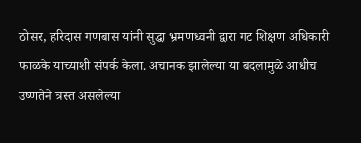ठोसर, हरिदास गणबास यांनी सुद्धा भ्रमणध्वनी द्वारा गट शिक्षण अधिकारी फाळके याच्याशी संपर्क केला. अचानक झालेल्या या बदलामुळे आधीच उष्णतेने त्रस्त असलेल्या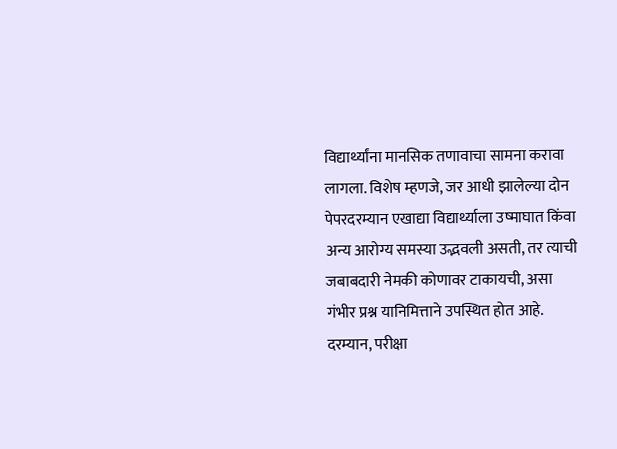विद्यार्थ्यांना मानसिक तणावाचा सामना करावा लागला. विशेष म्हणजे, जर आधी झालेल्या दोन पेपरदरम्यान एखाद्या विद्यार्थ्याला उष्माघात किंवा अन्य आरोग्य समस्या उद्भवली असती, तर त्याची जबाबदारी नेमकी कोणावर टाकायची, असा गंभीर प्रश्न यानिमित्ताने उपस्थित होत आहे. दरम्यान, परीक्षा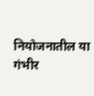नियोजनातील या गंभीर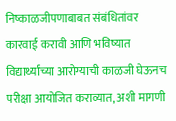निष्काळजीपणाबाबत संबंधितांवर कारवाई करावी आणि भविष्यात विद्यार्थ्यांच्या आरोग्याची काळजी घेऊनच परीक्षा आयोजित कराव्यात, अशी मागणी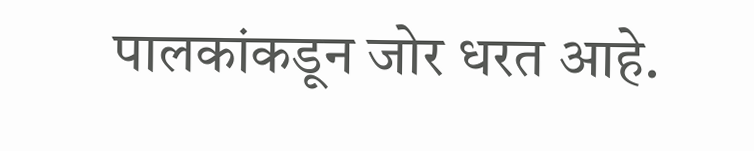पालकांकडून जोर धरत आहे.